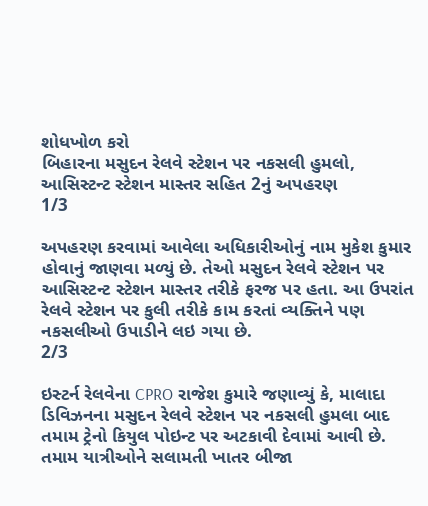શોધખોળ કરો
બિહારના મસુદન રેલવે સ્ટેશન પર નકસલી હુમલો, આસિસ્ટન્ટ સ્ટેશન માસ્તર સહિત 2નું અપહરણ
1/3

અપહરણ કરવામાં આવેલા અધિકારીઓનું નામ મુકેશ કુમાર હોવાનું જાણવા મળ્યું છે. તેઓ મસુદન રેલવે સ્ટેશન પર આસિસ્ટન્ટ સ્ટેશન માસ્તર તરીકે ફરજ પર હતા. આ ઉપરાંત રેલવે સ્ટેશન પર કુલી તરીકે કામ કરતાં વ્યક્તિને પણ નકસલીઓ ઉપાડીને લઇ ગયા છે.
2/3

ઇસ્ટર્ન રેલવેના CPRO રાજેશ કુમારે જણાવ્યું કે, માલાદા ડિવિઝનના મસુદન રેલવે સ્ટેશન પર નકસલી હુમલા બાદ તમામ ટ્રેનો કિયુલ પોઇન્ટ પર અટકાવી દેવામાં આવી છે. તમામ યાત્રીઓને સલામતી ખાતર બીજા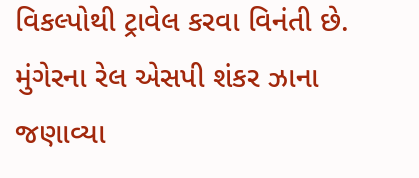વિકલ્પોથી ટ્રાવેલ કરવા વિનંતી છે. મુંગેરના રેલ એસપી શંકર ઝાના જણાવ્યા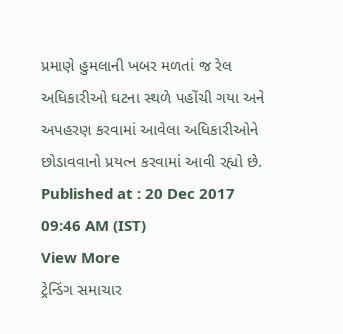પ્રમાણે હુમલાની ખબર મળતાં જ રેલ અધિકારીઓ ઘટના સ્થળે પહોંચી ગયા અને અપહરણ કરવામાં આવેલા અધિકારીઓને છોડાવવાનો પ્રયત્ન કરવામાં આવી રહ્યો છે.
Published at : 20 Dec 2017 09:46 AM (IST)
View More
ટ્રેન્ડિંગ સમાચાર